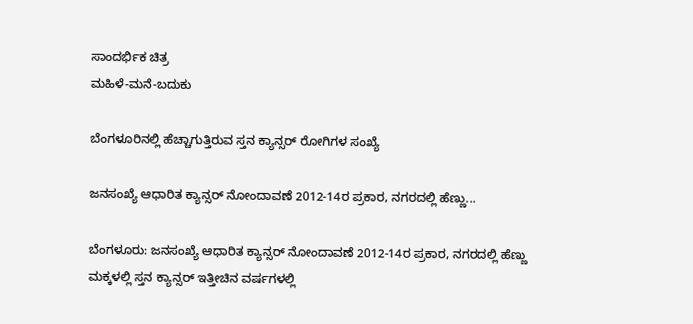ಸಾಂದರ್ಭಿಕ ಚಿತ್ರ
ಮಹಿಳೆ-ಮನೆ-ಬದುಕು

ಬೆಂಗಳೂರಿನಲ್ಲಿ ಹೆಚ್ಚಾಗುತ್ತಿರುವ ಸ್ತನ ಕ್ಯಾನ್ಸರ್ ರೋಗಿಗಳ ಸಂಖ್ಯೆ

ಜನಸಂಖ್ಯೆ ಆಧಾರಿತ ಕ್ಯಾನ್ಸರ್ ನೋಂದಾವಣೆ 2012-14ರ ಪ್ರಕಾರ, ನಗರದಲ್ಲಿ ಹೆಣ್ಣು...

ಬೆಂಗಳೂರು: ಜನಸಂಖ್ಯೆ ಆಧಾರಿತ ಕ್ಯಾನ್ಸರ್ ನೋಂದಾವಣೆ 2012-14ರ ಪ್ರಕಾರ, ನಗರದಲ್ಲಿ ಹೆಣ್ಣು ಮಕ್ಕಳಲ್ಲಿ ಸ್ತನ ಕ್ಯಾನ್ಸರ್ ಇತ್ತೀಚಿನ ವರ್ಷಗಳಲ್ಲಿ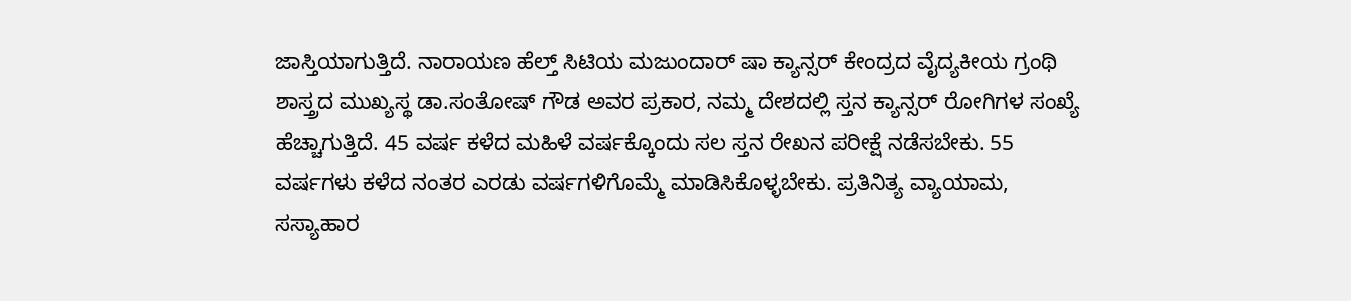ಜಾಸ್ತಿಯಾಗುತ್ತಿದೆ. ನಾರಾಯಣ ಹೆಲ್ತ್ ಸಿಟಿಯ ಮಜುಂದಾರ್ ಷಾ ಕ್ಯಾನ್ಸರ್ ಕೇಂದ್ರದ ವೈದ್ಯಕೀಯ ಗ್ರಂಥಿ ಶಾಸ್ತ್ರದ ಮುಖ್ಯಸ್ಥ ಡಾ.ಸಂತೋಷ್ ಗೌಡ ಅವರ ಪ್ರಕಾರ, ನಮ್ಮ ದೇಶದಲ್ಲಿ ಸ್ತನ ಕ್ಯಾನ್ಸರ್ ರೋಗಿಗಳ ಸಂಖ್ಯೆ ಹೆಚ್ಚಾಗುತ್ತಿದೆ. 45 ವರ್ಷ ಕಳೆದ ಮಹಿಳೆ ವರ್ಷಕ್ಕೊಂದು ಸಲ ಸ್ತನ ರೇಖನ ಪರೀಕ್ಷೆ ನಡೆಸಬೇಕು. 55 ವರ್ಷಗಳು ಕಳೆದ ನಂತರ ಎರಡು ವರ್ಷಗಳಿಗೊಮ್ಮೆ ಮಾಡಿಸಿಕೊಳ್ಳಬೇಕು. ಪ್ರತಿನಿತ್ಯ ವ್ಯಾಯಾಮ, ಸಸ್ಯಾಹಾರ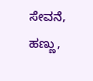ಸೇವನೆ, ಹಣ್ಣು,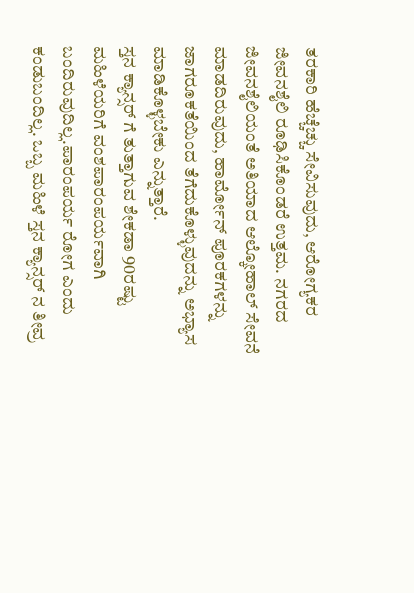ತರಕಾರಿ ಹೆಚ್ಚೆಚ್ಚು ಸೇವಿಸುವುದು, ಆರೋಗ್ಯಕರ ಜೀವನಶೈಲಿ ರೂಢಿಸಿಕೊಂಡರೆ ಉತ್ತಮ. ನಗರದ ಜೀವನಶೈಲಿಯಂತೆ ಅತಿಯಾದ ಆಲ್ಕೋಹಾಲ್ ಸೇವನೆ ಮಾಡದಿರುವುದು, ಹಾರ್ಮೋನ್ ಪೂರಕಗಳನ್ನು ಜಾಗರೂಕತೆಯಿಂದ ತೆಗೆದುಕೊಳ್ಳುವುದನ್ನು ಅಭ್ಯಾಸ ಮಾಡಿಕೊಳ್ಳಬೇಕು ಎನ್ನುತ್ತಾರೆ.
ಸ್ತನ ಕ್ಯಾನ್ಸರ್ ಗೆ ತುತ್ತಾಗುವ ಶೇಕಡಾ 90ರಷ್ಟು ಮಹಿಳೆಯರಿಗೆ ವಂಶಪಾರಂಪರ್ಯವಾಗಿ ಬಂದಿರುವುದಿಲ್ಲ.ಪಾರಂಪರ್ಯ ರೋಗ ಎಂದು ಕಂಡುಬಂದಿಲ್ಲ. ಒಬ್ಬ ಮಹಿಳೆ ಸ್ತನ ಕ್ಯಾನ್ಸರ್ ನ ತೀವ್ರ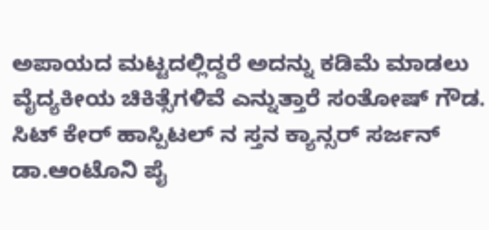ಅಪಾಯದ ಮಟ್ಟದಲ್ಲಿದ್ದರೆ ಅದನ್ನು ಕಡಿಮೆ ಮಾಡಲು ವೈದ್ಯಕೀಯ ಚಿಕಿತ್ಸೆಗಳಿವೆ ಎನ್ನುತ್ತಾರೆ ಸಂತೋಷ್ ಗೌಡ. ಸಿಟ್ ಕೇರ್ ಹಾಸ್ಪಿಟಲ್ ನ ಸ್ತನ ಕ್ಯಾನ್ಸರ್ ಸರ್ಜನ್ ಡಾ.ಆಂಟೊನಿ ಪೈ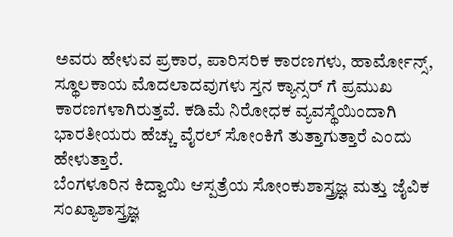ಅವರು ಹೇಳುವ ಪ್ರಕಾರ, ಪಾರಿಸರಿಕ ಕಾರಣಗಳು, ಹಾರ್ಮೋನ್ಸ್, ಸ್ಥೂಲಕಾಯ ಮೊದಲಾದವುಗಳು ಸ್ತನ ಕ್ಯಾನ್ಸರ್ ಗೆ ಪ್ರಮುಖ ಕಾರಣಗಳಾಗಿರುತ್ತವೆ. ಕಡಿಮೆ ನಿರೋಧಕ ವ್ಯವಸ್ಥೆಯಿಂದಾಗಿ ಭಾರತೀಯರು ಹೆಚ್ಚು ವೈರಲ್ ಸೋಂಕಿಗೆ ತುತ್ತಾಗುತ್ತಾರೆ ಎಂದು ಹೇಳುತ್ತಾರೆ.
ಬೆಂಗಳೂರಿನ ಕಿದ್ವಾಯಿ ಆಸ್ಪತ್ರೆಯ ಸೋಂಕುಶಾಸ್ತ್ರಜ್ಞ ಮತ್ತು ಜೈವಿಕ ಸಂಖ್ಯಾಶಾಸ್ತ್ರಜ್ಞ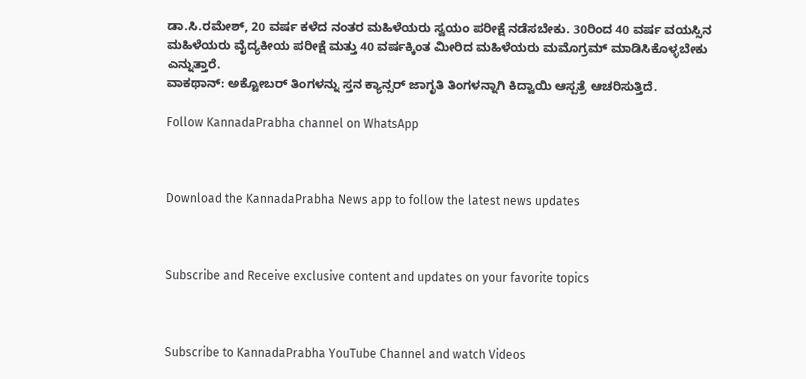ಡಾ.ಸಿ.ರಮೇಶ್, 20 ವರ್ಷ ಕಳೆದ ನಂತರ ಮಹಿಳೆಯರು ಸ್ವಯಂ ಪರೀಕ್ಷೆ ನಡೆಸಬೇಕು. 30ರಿಂದ 40 ವರ್ಷ ವಯಸ್ಸಿನ ಮಹಿಳೆಯರು ವೈದ್ಯಕೀಯ ಪರೀಕ್ಷೆ ಮತ್ತು 40 ವರ್ಷಕ್ಕಿಂತ ಮೀರಿದ ಮಹಿಳೆಯರು ಮಮೊಗ್ರಮ್ ಮಾಡಿಸಿಕೊಳ್ಳಬೇಕು ಎನ್ನುತ್ತಾರೆ.
ವಾಕಥಾನ್: ಅಕ್ಟೋಬರ್ ತಿಂಗಳನ್ನು ಸ್ತನ ಕ್ಯಾನ್ಸರ್ ಜಾಗೃತಿ ತಿಂಗಳನ್ನಾಗಿ ಕಿದ್ವಾಯಿ ಆಸ್ಪತ್ರೆ ಆಚರಿಸುತ್ತಿದೆ.

Follow KannadaPrabha channel on WhatsApp



Download the KannadaPrabha News app to follow the latest news updates



Subscribe and Receive exclusive content and updates on your favorite topics



Subscribe to KannadaPrabha YouTube Channel and watch Videos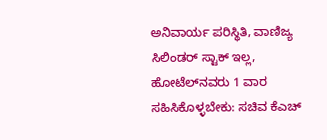ಅನಿವಾರ್ಯ ಪರಿಸ್ಥಿತಿ, ವಾಣಿಜ್ಯ ಸಿಲಿಂಡರ್ ಸ್ಟಾಕ್ ಇಲ್ಲ, ಹೋಟೆಲ್‌ನವರು 1 ವಾರ ಸಹಿಸಿಕೊಳ್ಳಬೇಕು: ಸಚಿವ ಕೆಎಚ್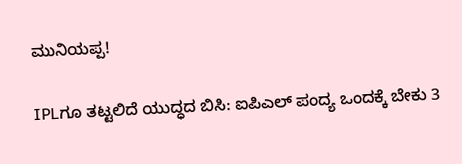ಮುನಿಯಪ್ಪ!

IPLಗೂ ತಟ್ಟಲಿದೆ ಯುದ್ಧದ ಬಿಸಿ: ಐಪಿಎಲ್ ಪಂದ್ಯ ಒಂದಕ್ಕೆ ಬೇಕು 3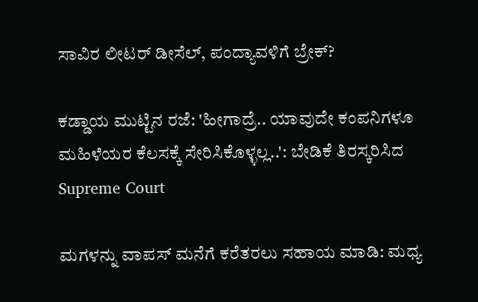ಸಾವಿರ ಲೀಟರ್ ಡೀಸೆಲ್, ಪಂದ್ಯಾವಳಿಗೆ ಬ್ರೇಕ್?

ಕಡ್ಡಾಯ ಮುಟ್ಟಿನ ರಜೆ: 'ಹೀಗಾದ್ರೆ.. ಯಾವುದೇ ಕಂಪನಿಗಳೂ ಮಹಿಳೆಯರ ಕೆಲಸಕ್ಕೆ ಸೇರಿಸಿಕೊಳ್ಳಲ್ಲ..': ಬೇಡಿಕೆ ತಿರಸ್ಕರಿಸಿದ Supreme Court

ಮಗಳನ್ನು ವಾಪಸ್ ಮನೆಗೆ ಕರೆತರಲು ಸಹಾಯ ಮಾಡಿ: ಮಧ್ಯ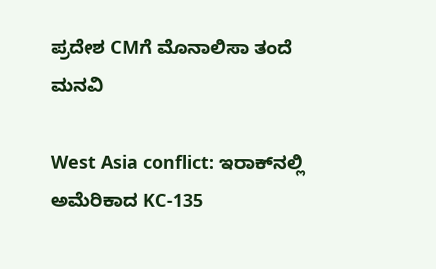ಪ್ರದೇಶ CMಗೆ ಮೊನಾಲಿಸಾ ತಂದೆ ಮನವಿ

West Asia conflict: ಇರಾಕ್‌ನಲ್ಲಿ ಅಮೆರಿಕಾದ KC-135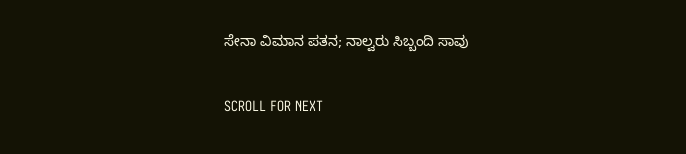ಸೇನಾ ವಿಮಾನ ಪತನ; ನಾಲ್ವರು ಸಿಬ್ಬಂದಿ ಸಾವು

SCROLL FOR NEXT